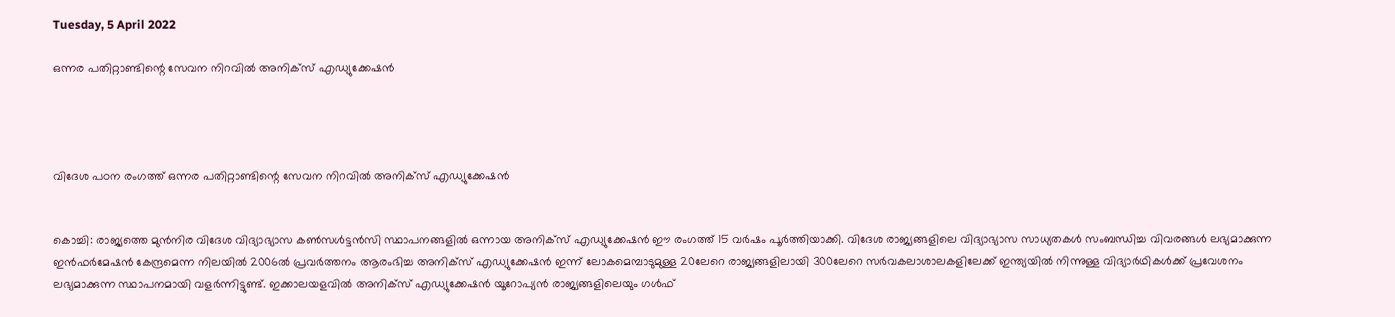Tuesday, 5 April 2022

ഒന്നര പതിറ്റാണ്ടിന്റെ സേവന നിറവില്‍ അനിക്‌സ്‌ എഡ്യുക്കേഷന്‍




വിദേശ പഠന രംഗത്ത്‌ ഒന്നര പതിറ്റാണ്ടിന്റെ സേവന നിറവില്‍ അനിക്‌സ്‌ എഡ്യുക്കേഷന്‍


കൊച്ചി: രാജ്യത്തെ മുന്‍നിര വിദേശ വിദ്യാഭ്യാസ കണ്‍സള്‍ട്ടന്‍സി സ്ഥാപനങ്ങളില്‍ ഒന്നായ അനിക്‌സ്‌ എഡ്യുക്കേഷന്‍ ഈ രംഗത്ത്‌ 15 വര്‍ഷം പൂര്‍ത്തിയാക്കി. വിദേശ രാജ്യങ്ങളിലെ വിദ്യാഭ്യാസ സാധ്യതകള്‍ സംബന്ധിച്ച വിവരങ്ങള്‍ ലഭ്യമാക്കുന്ന ഇന്‍ഫര്‍മേഷന്‍ കേന്ദ്രമെന്ന നിലയില്‍ 2006ല്‍ പ്രവര്‍ത്തനം ആരംഭിച്ച അനിക്‌സ്‌ എഡ്യുക്കേഷന്‍ ഇന്ന്‌ ലോകമെമ്പാടുമുള്ള 20ലേറെ രാജ്യങ്ങളിലായി 300ലേറെ സര്‍വകലാശാലകളിലേക്ക്‌ ഇന്ത്യയില്‍ നിന്നുള്ള വിദ്യാര്‍ഥികള്‍ക്ക്‌ പ്രവേശനം ലഭ്യമാക്കുന്ന സ്ഥാപനമായി വളര്‍ന്നിട്ടുണ്ട്‌. ഇക്കാലയളവില്‍ അനിക്‌സ്‌ എഡ്യുക്കേഷന്‍ യൂറോപ്യന്‍ രാജ്യങ്ങളിലെയും ഗള്‍ഫ്‌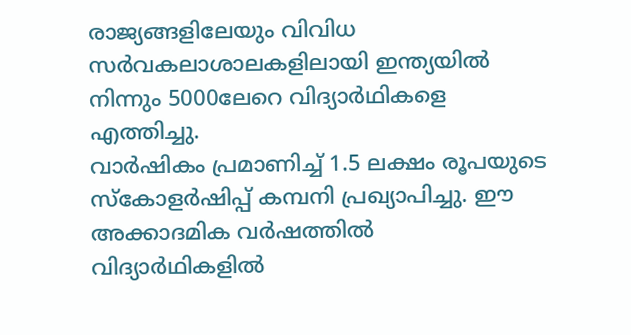രാജ്യങ്ങളിലേയും വിവിധ സര്‍വകലാശാലകളിലായി ഇന്ത്യയില്‍ നിന്നും 5000ലേറെ വിദ്യാര്‍ഥികളെ എത്തിച്ചു.
വാര്‍ഷികം പ്രമാണിച്ച്‌ 1.5 ലക്ഷം രൂപയുടെ സ്‌കോളര്‍ഷിപ്പ്‌ കമ്പനി പ്രഖ്യാപിച്ചു. ഈ അക്കാദമിക വര്‍ഷത്തില്‍ വിദ്യാര്‍ഥികളില്‍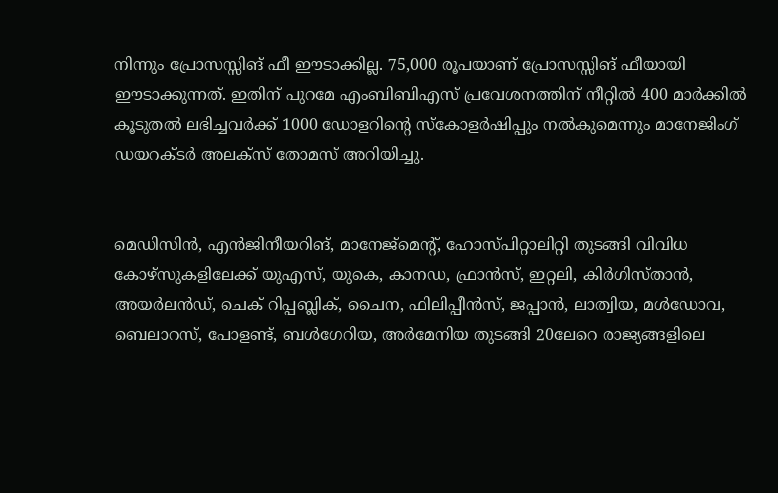നിന്നും പ്രോസസ്സിങ്‌ ഫീ ഈടാക്കില്ല. 75,000 രൂപയാണ്‌ പ്രോസസ്സിങ്‌ ഫീയായി ഈടാക്കുന്നത്‌. ഇതിന്‌ പുറമേ എംബിബിഎസ്‌ പ്രവേശനത്തിന്‌ നീറ്റില്‍ 400 മാര്‍ക്കില്‍ കൂടുതല്‍ ലഭിച്ചവര്‍ക്ക്‌ 1000 ഡോളറിന്റെ സ്‌കോളര്‍ഷിപ്പും നല്‍കുമെന്നും മാനേജിംഗ്‌ ഡയറക്ടര്‍ അലക്‌സ്‌ തോമസ്‌ അറിയിച്ചു.


മെഡിസിന്‍, എന്‍ജിനീയറിങ്‌, മാനേജ്‌മെന്റ്‌, ഹോസ്‌പിറ്റാലിറ്റി തുടങ്ങി വിവിധ കോഴ്‌സുകളിലേക്ക്‌ യുഎസ്‌, യുകെ, കാനഡ, ഫ്രാന്‍സ്‌, ഇറ്റലി, കിര്‍ഗിസ്‌താന്‍, അയര്‍ലന്‍ഡ്‌, ചെക്‌ റിപ്പബ്ലിക്‌, ചൈന, ഫിലിപ്പീന്‍സ്‌, ജപ്പാന്‍, ലാത്വിയ, മള്‍ഡോവ, ബെലാറസ്‌, പോളണ്ട്‌, ബള്‍ഗേറിയ, അര്‍മേനിയ തുടങ്ങി 20ലേറെ രാജ്യങ്ങളിലെ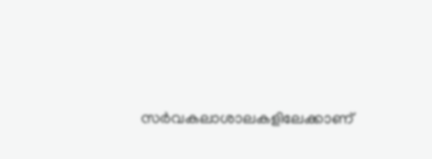സര്‍വകലാശാലകളിലേക്കാണ്‌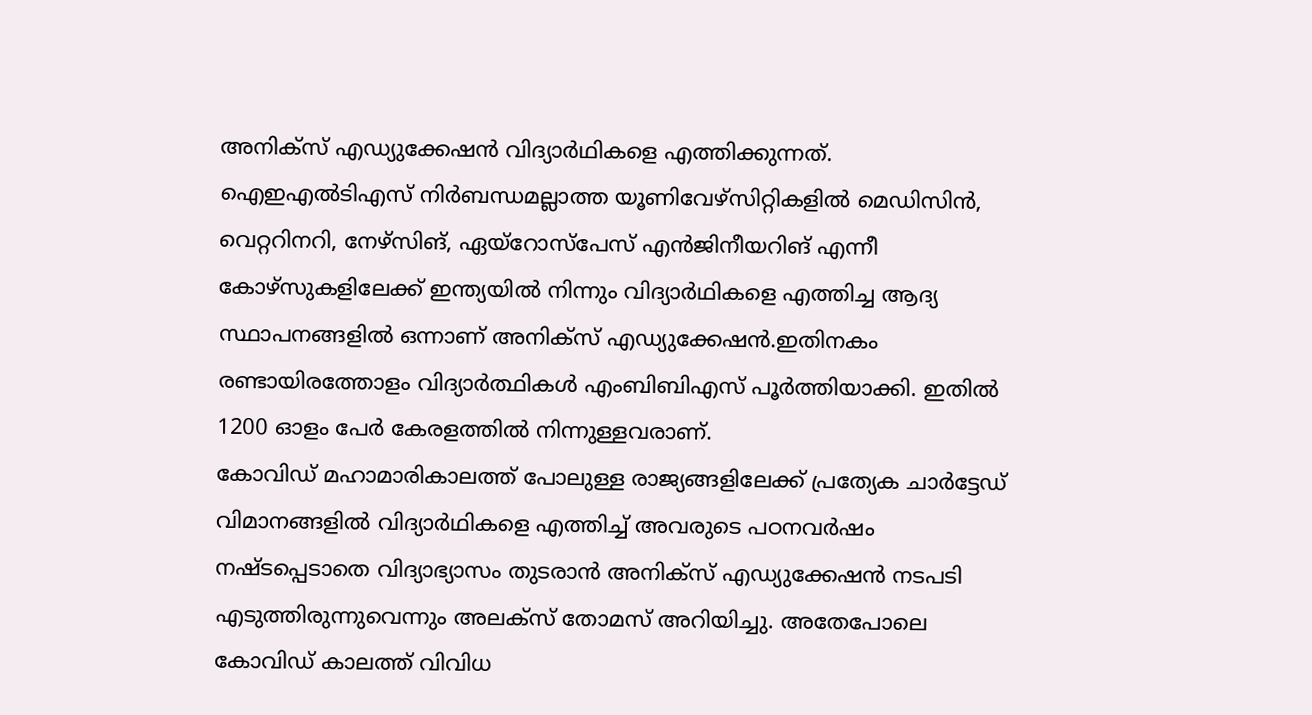അനിക്‌സ്‌ എഡ്യുക്കേഷന്‍ വിദ്യാര്‍ഥികളെ എത്തിക്കുന്നത്‌. ഐഇഎല്‍ടിഎസ്‌ നിര്‍ബന്ധമല്ലാത്ത യൂണിവേഴ്‌സിറ്റികളില്‍ മെഡിസിന്‍, വെറ്ററിനറി, നേഴ്‌സിങ്‌, ഏയ്‌റോസ്‌പേസ്‌ എന്‍ജിനീയറിങ്‌ എന്നീ കോഴ്‌സുകളിലേക്ക്‌ ഇന്ത്യയില്‍ നിന്നും വിദ്യാര്‍ഥികളെ എത്തിച്ച ആദ്യ സ്ഥാപനങ്ങളില്‍ ഒന്നാണ്‌ അനിക്‌സ്‌ എഡ്യുക്കേഷന്‍.ഇതിനകം രണ്ടായിരത്തോളം വിദ്യാര്‍ത്ഥികള്‍ എംബിബിഎസ്‌ പൂര്‍ത്തിയാക്കി. ഇതില്‍ 1200 ഓളം പേര്‍ കേരളത്തില്‍ നിന്നുള്ളവരാണ്‌.
കോവിഡ്‌ മഹാമാരികാലത്ത്‌ പോലുള്ള രാജ്യങ്ങളിലേക്ക്‌ പ്രത്യേക ചാര്‍ട്ടേഡ്‌ വിമാനങ്ങളില്‍ വിദ്യാര്‍ഥികളെ എത്തിച്ച്‌ അവരുടെ പഠനവര്‍ഷം നഷ്ടപ്പെടാതെ വിദ്യാഭ്യാസം തുടരാന്‍ അനിക്‌സ്‌ എഡ്യുക്കേഷന്‍ നടപടി എടുത്തിരുന്നുവെന്നും അലക്‌സ്‌ തോമസ്‌ അറിയിച്ചു. അതേപോലെ കോവിഡ്‌ കാലത്ത്‌ വിവിധ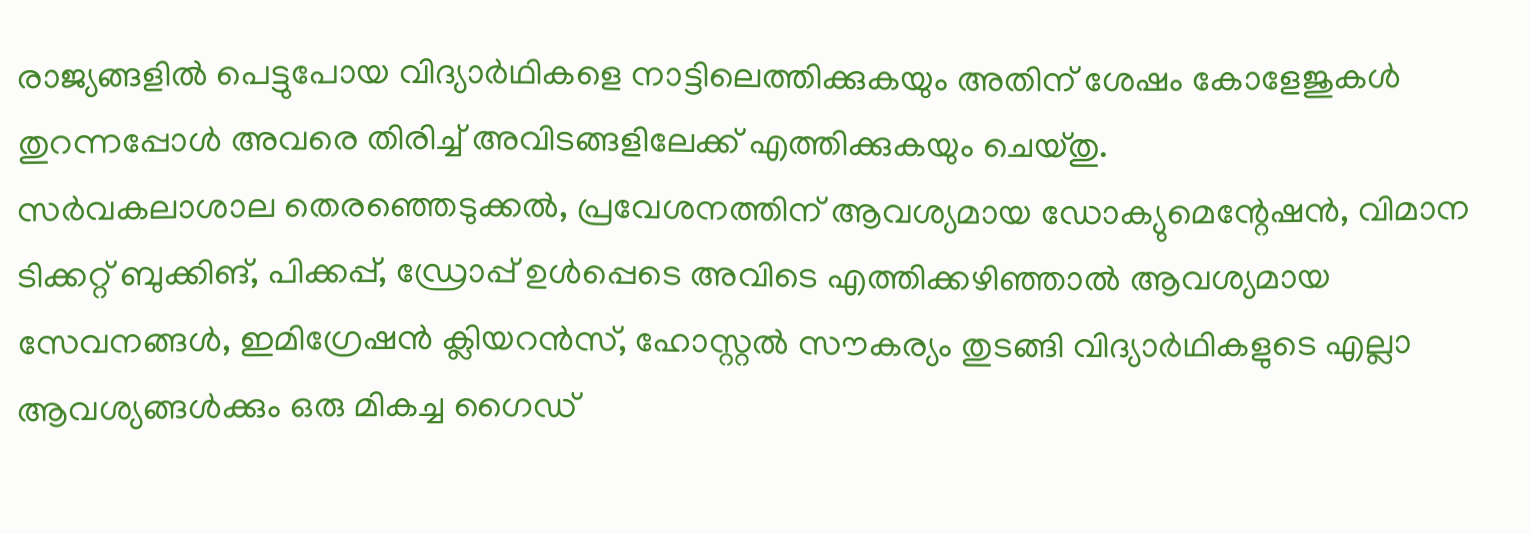രാജ്യങ്ങളില്‍ പെട്ടുപോയ വിദ്യാര്‍ഥികളെ നാട്ടിലെത്തിക്കുകയും അതിന്‌ ശേഷം കോളേജുകള്‍ തുറന്നപ്പോള്‍ അവരെ തിരിച്ച്‌ അവിടങ്ങളിലേക്ക്‌ എത്തിക്കുകയും ചെയ്‌തു.
സര്‍വകലാശാല തെരഞ്ഞെടുക്കല്‍, പ്രവേശനത്തിന്‌ ആവശ്യമായ ഡോക്യുമെന്റേഷന്‍, വിമാന ടിക്കറ്റ്‌ ബുക്കിങ്‌, പിക്കപ്പ്‌, ഡ്രോപ്പ്‌ ഉള്‍പ്പെടെ അവിടെ എത്തിക്കഴിഞ്ഞാല്‍ ആവശ്യമായ സേവനങ്ങള്‍, ഇമിഗ്രേഷന്‍ ക്ലിയറന്‍സ്‌, ഹോസ്റ്റല്‍ സൗകര്യം തുടങ്ങി വിദ്യാര്‍ഥികളുടെ എല്ലാ ആവശ്യങ്ങള്‍ക്കും ഒരു മികച്ച ഗൈഡ്‌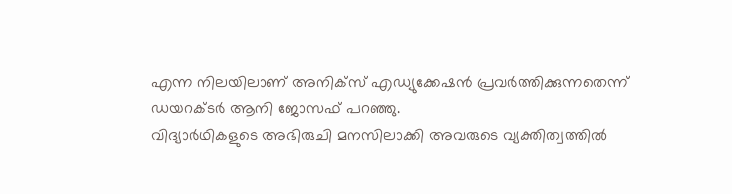എന്ന നിലയിലാണ്‌ അനിക്‌സ്‌ എഡ്യുക്കേഷന്‍ പ്രവര്‍ത്തിക്കുന്നതെന്ന്‌ ഡയറക്ടര്‍ ആനി ജോസഫ്‌ പറഞ്ഞു.
വിദ്യാര്‍ഥികളുടെ അഭിരുചി മനസിലാക്കി അവരുടെ വ്യക്തിത്വത്തില്‍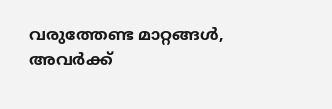വരുത്തേണ്ട മാറ്റങ്ങള്‍, അവര്‍ക്ക്‌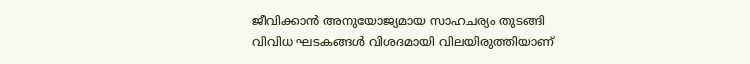ജീവിക്കാന്‍ അനുയോജ്യമായ സാഹചര്യം തുടങ്ങി വിവിധ ഘടകങ്ങള്‍ വിശദമായി വിലയിരുത്തിയാണ്‌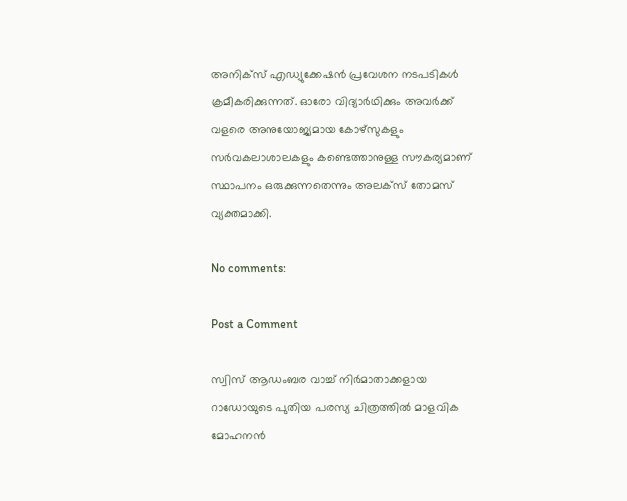അനിക്‌സ്‌ എഡ്യുക്കേഷന്‍ പ്രവേശന നടപടികള്‍ ക്രമീകരിക്കുന്നത്‌. ഓരോ വിദ്യാര്‍ഥിക്കും അവര്‍ക്ക്‌ വളരെ അനുയോജ്യമായ കോഴ്‌സുകളും സര്‍വകലാശാലകളും കണ്ടെത്താനുള്ള സൗകര്യമാണ്‌ സ്ഥാപനം ഒരുക്കുന്നതെന്നും അലക്‌സ്‌ തോമസ്‌ വ്യക്തമാക്കി.

No comments:

Post a Comment

സ്വിസ് ആഡംബര വാച്ച് നിർമാതാക്കളായ റാഡോയുടെ പുതിയ പരസ്യ ചിത്രത്തിൽ മാളവിക മോഹനൻ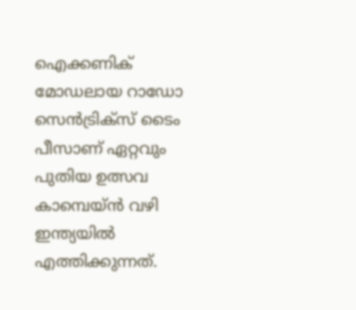ഐക്കണിക് മോഡലായ റാഡോ സെൻട്രിക്സ് ടൈം പീസാണ് ഏറ്റവും പുതിയ ഉത്സവ കാമ്പെയ്ൻ വഴി ഇന്ത്യയിൽ എത്തിക്കുന്നത്.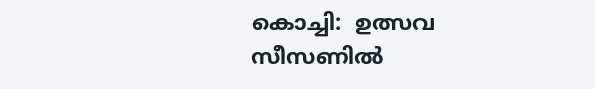കൊച്ചി:  ഉത്സവ സീസണിൽ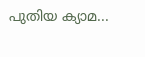പുതിയ ക്യാമ...